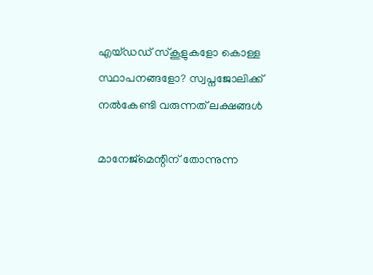എയ്ഡഡ് സ്കൂളുകളോ കൊള്ള സ്ഥാപനങ്ങളോ? സ്വപ്നജോലിക്ക് നൽകേണ്ടി വരുന്നത് ലക്ഷങ്ങൾ

മാനേജ്‌മെന്റിന് തോന്നുന്ന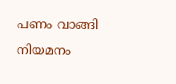പണം വാങ്ങി നിയമനം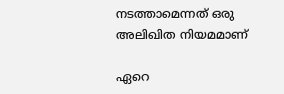നടത്താമെന്നത് ഒരു അലിഖിത നിയമമാണ്

ഏറെ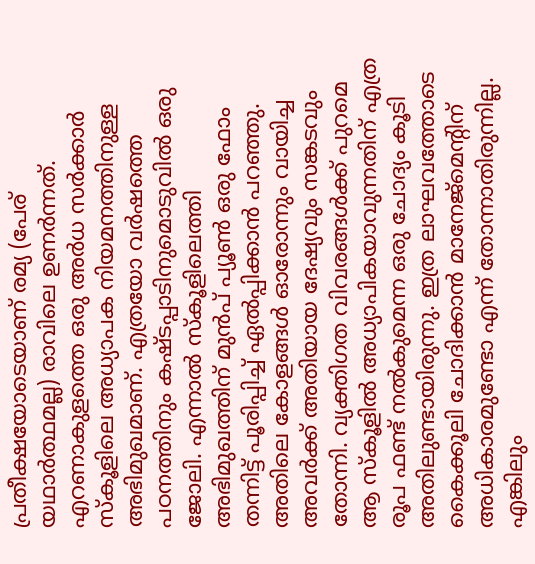പ്രതീക്ഷയോടെയാണ് രമ്യ (പേര് യഥാർത്ഥമല്ല) രാവിലെ ഉണർന്നത്. എറണാകുളത്തെ ഒരു അർധ സർക്കാർ സ്‌കൂളിലെ അധ്യാപക നിയമനത്തിനുള്ള അഭിമുഖമാണ്. എത്രയോ വർഷത്തെ പഠനത്തിനും കഷ്ടപ്പാടിനുമൊടുവിൽ ഒരു ജോലി. എന്നാൽ സ്കൂളിലെത്തി അഭിമുഖത്തിന് മുൻപ് പ്യൂൺ ഒരു ഫോം തന്നിട്ട് പൂരിപ്പിച്ച് ഏൽപ്പിക്കാൻ പറഞ്ഞു. അതിലെ കോളങ്ങൾ ഓരോന്നും വായിച്ച അവർക്ക് അതിയായ ദേഷ്യവും സങ്കടവും തോന്നി. വ്യക്തിഗത വിവരങ്ങൾക്ക് പുറമെ ആ സ്‌കൂളിൽ അധ്യാപികയാവുന്നതിന് എത്ര രൂപ ഫണ്ട് നൽകുമെന്ന ഒരു ചോദ്യം കൂടി അതിലുണ്ടായിരുന്നു. ഇത്ര ലാഘവത്തോടെ കൈക്കൂലി ചോദിക്കാൻ മാനേജ്‌മെന്റിന് അധികാരമുണ്ടോ എന്ന് തോന്നാതിരുന്നില്ല. എങ്കിലും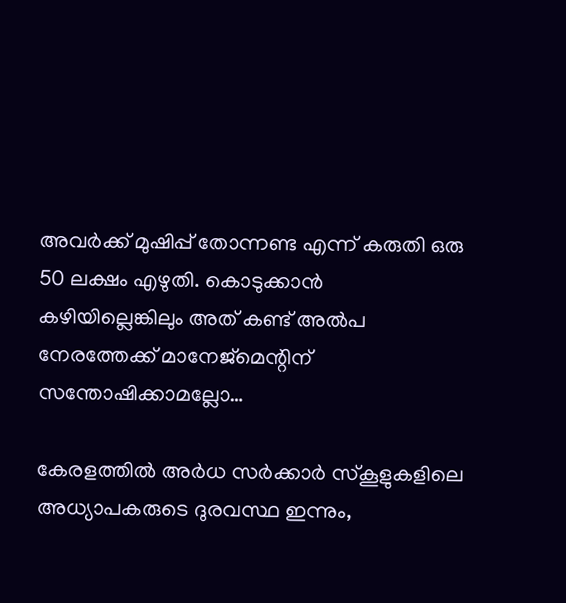അവർക്ക് മുഷിപ്പ് തോന്നണ്ട എന്ന് കരുതി ഒരു 50 ലക്ഷം എഴുതി. കൊടുക്കാൻ കഴിയില്ലെങ്കിലും അത് കണ്ട് അൽപ നേരത്തേക്ക് മാനേജ്‌മെന്റിന് സന്തോഷിക്കാമല്ലോ…

കേരളത്തിൽ അർധ സർക്കാർ സ്‌കൂളുകളിലെ അധ്യാപകരുടെ ദുരവസ്ഥ ഇന്നും,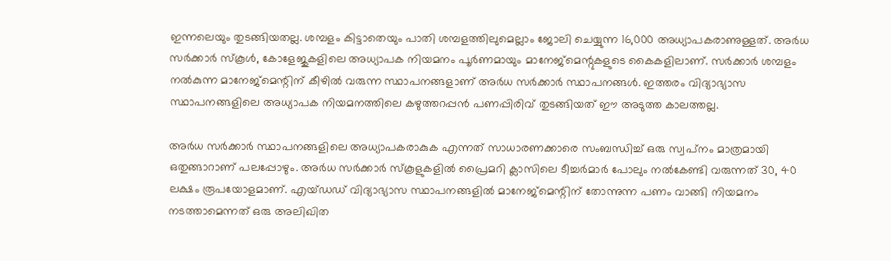ഇന്നലെയും തുടങ്ങിയതല്ല. ശമ്പളം കിട്ടാതെയും പാതി ശമ്പളത്തിലുമെല്ലാം ജോലി ചെയ്യുന്ന 16,000 അധ്യാപകരാണുള്ളത്. അർധ സർക്കാർ സ്‌കൂൾ, കോളേജുകളിലെ അധ്യാപക നിയമനം പൂർണമായും മാനേജ്‌മെന്റുകളുടെ കൈകളിലാണ്. സർക്കാർ ശമ്പളം നൽകുന്ന മാനേജ്‌മെന്റിന് കീഴിൽ വരുന്ന സ്ഥാപനങ്ങളാണ് അർധ സർക്കാർ സ്ഥാപനങ്ങൾ. ഇത്തരം വിദ്യാഭ്യാസ സ്ഥാപനങ്ങളിലെ അധ്യാപക നിയമനത്തിലെ കഴുത്തറപ്പൻ പണപ്പിരിവ് തുടങ്ങിയത് ഈ അടുത്ത കാലത്തല്ല.

അർധ സർക്കാർ സ്ഥാപനങ്ങളിലെ അധ്യാപകരാകുക എന്നത് സാധാരണക്കാരെ സംബന്ധിച്ച് ഒരു സ്വപ്‌നം മാത്രമായി ഒതുങ്ങാറാണ് പലപ്പോഴും. അർധ സർക്കാർ സ്‌കൂളുകളിൽ പ്രൈമറി ക്ലാസിലെ ടീച്ചർമാർ പോലും നൽകേണ്ടി വരുന്നത് 30, 40 ലക്ഷം രൂപയോളമാണ്. എയ്ഡഡ് വിദ്യാഭ്യാസ സ്ഥാപനങ്ങളിൽ മാനേജ്‌മെന്റിന് തോന്നുന്ന പണം വാങ്ങി നിയമനം നടത്താമെന്നത് ഒരു അലിഖിത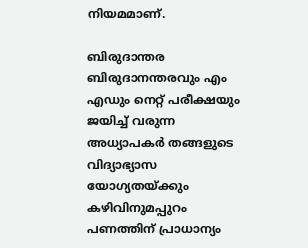നിയമമാണ്.

ബിരുദാന്തര ബിരുദാനന്തരവും എം എഡും നെറ്റ് പരീക്ഷയും ജയിച്ച് വരുന്ന അധ്യാപകർ തങ്ങളുടെ വിദ്യാഭ്യാസ യോഗ്യതയ്ക്കും കഴിവിനുമപ്പുറം പണത്തിന് പ്രാധാന്യം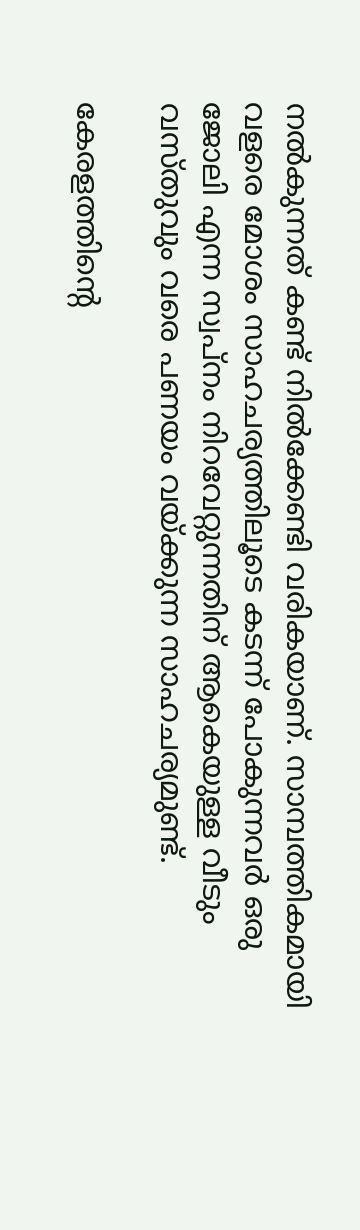നൽകുന്നത് കണ്ട് നിൽക്കേണ്ടി വരികയാണ്. സാമ്പത്തികമായി വളരെ മോശം സാഹചര്യത്തിലൂടെ കടന്ന് പോകുന്നവർ ഒരു ജോലി എന്ന സ്വപ്‌നം നിറവേറ്റുന്നതിന് ആകെയുള്ള വീടും വസ്തുവും വരെ പണയം വയ്ക്കുന്ന സാഹചര്യമുണ്ട്.

കേരളത്തിന്റെ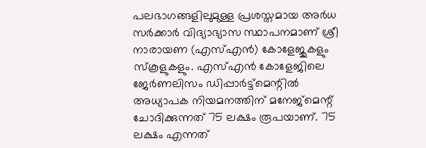പലഭാഗങ്ങളിലുമുള്ള പ്രശസ്തമായ അർധ സർക്കാർ വിദ്യാഭ്യാസ സ്ഥാപനമാണ് ശ്രീ നാരായണ (എസ്എൻ) കോളേജുകളും സ്‌കൂളുകളും. എസ്എൻ കോളേജിലെ ജേർണലിസം ഡിപ്പാർട്ട്‌മെന്റിൽ അധ്യാപക നിയമനത്തിന് മനേജ്‌മെന്റ് ചോദിക്കുന്നത് 75 ലക്ഷം രൂപയാണ്. 75 ലക്ഷം എന്നത്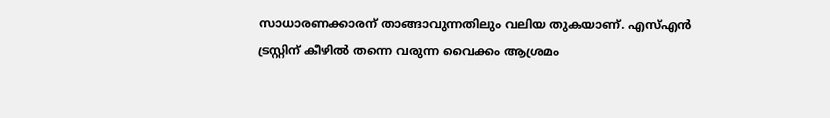സാധാരണക്കാരന് താങ്ങാവുന്നതിലും വലിയ തുകയാണ്. എസ്എൻ ട്രസ്റ്റിന് കീഴിൽ തന്നെ വരുന്ന വൈക്കം ആശ്രമം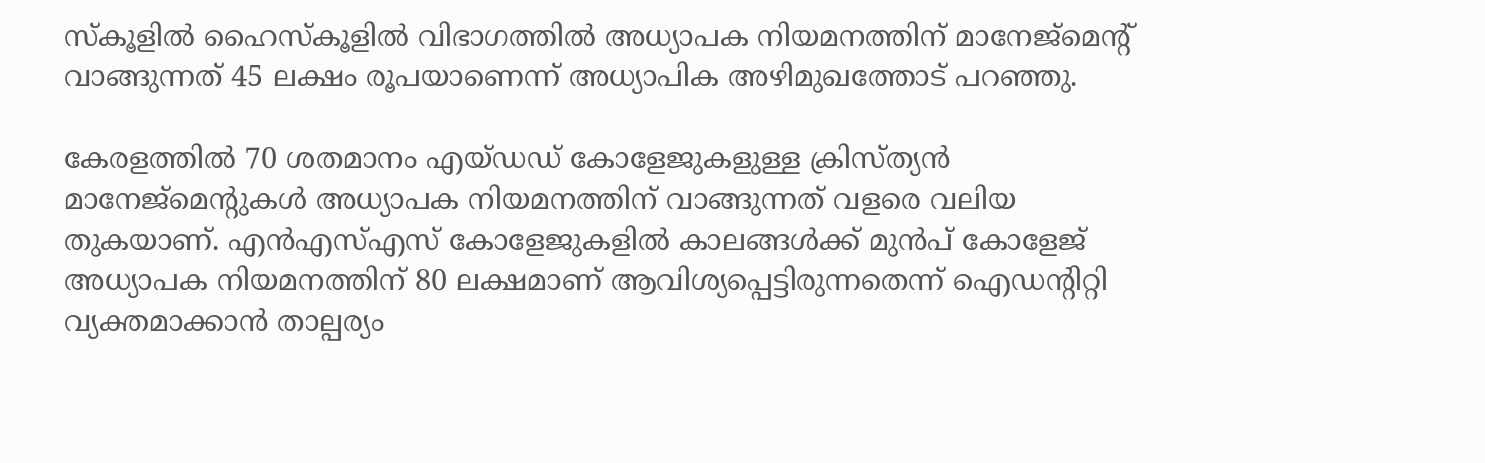സ്‌കൂളിൽ ഹൈസ്കൂളിൽ വിഭാഗത്തിൽ അധ്യാപക നിയമനത്തിന് മാനേജ്‌മെന്റ് വാങ്ങുന്നത് 45 ലക്ഷം രൂപയാണെന്ന് അധ്യാപിക അഴിമുഖത്തോട് പറഞ്ഞു.

കേരളത്തിൽ 70 ശതമാനം എയ്ഡഡ് കോളേജുകളുള്ള ക്രിസ്ത്യൻ മാനേജ്മെന്റുകൾ അധ്യാപക നിയമനത്തിന് വാങ്ങുന്നത് വളരെ വലിയ തുകയാണ്. എൻഎസ്എസ് കോളേജുകളിൽ കാലങ്ങൾക്ക് മുൻപ് കോളേജ് അധ്യാപക നിയമനത്തിന് 80 ലക്ഷമാണ് ആവിശ്യപ്പെട്ടിരുന്നതെന്ന് ഐഡന്റിറ്റി വ്യക്തമാക്കാൻ താല്പര്യം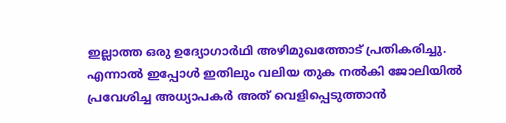ഇല്ലാത്ത ഒരു ഉദ്യോഗാർഥി അഴിമുഖത്തോട് പ്രതികരിച്ചു. എന്നാൽ ഇപ്പോൾ ഇതിലും വലിയ തുക നൽകി ജോലിയിൽ പ്രവേശിച്ച അധ്യാപകർ അത് വെളിപ്പെടുത്താൻ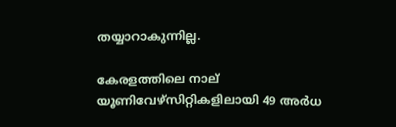തയ്യാറാകുന്നില്ല.

കേരളത്തിലെ നാല് യൂണിവേഴ്സിറ്റികളിലായി 49 അർധ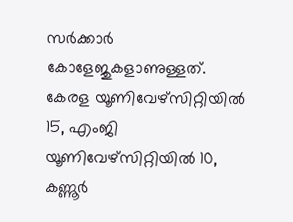സർക്കാർ കോളേജുകളാണുള്ളത്. കേരള യൂണിവേഴ്സിറ്റിയിൽ 15, എംജി യൂണിവേഴ്സിറ്റിയിൽ 10, കണ്ണൂർ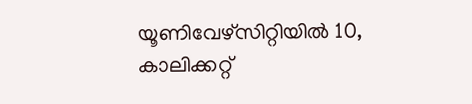യൂണിവേഴ്സിറ്റിയിൽ 10, കാലിക്കറ്റ്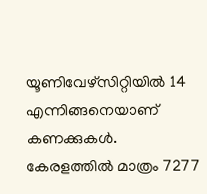യൂണിവേഴ്സിറ്റിയിൽ 14 എന്നിങ്ങനെയാണ് കണക്കുകൾ. കേരളത്തിൽ മാത്രം 7277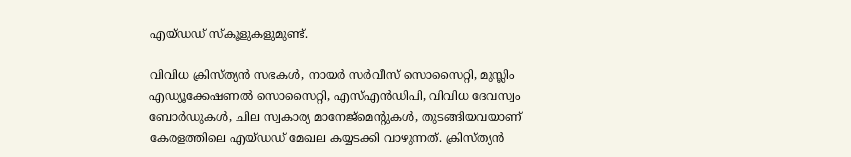എയ്ഡഡ് സ്കൂളുകളുമുണ്ട്.

വിവിധ ക്രിസ്ത്യൻ സഭകൾ, നായർ സർവീസ് സൊസൈറ്റി, മുസ്ലിം എഡ്യൂക്കേഷണൽ സൊസൈറ്റി, എസ്എൻഡിപി, വിവിധ ദേവസ്വം ബോർഡുകൾ, ചില സ്വകാര്യ മാനേജ്മെന്റുകൾ, തുടങ്ങിയവയാണ് കേരളത്തിലെ എയ്ഡഡ് മേഖല കയ്യടക്കി വാഴുന്നത്. ക്രിസ്ത്യൻ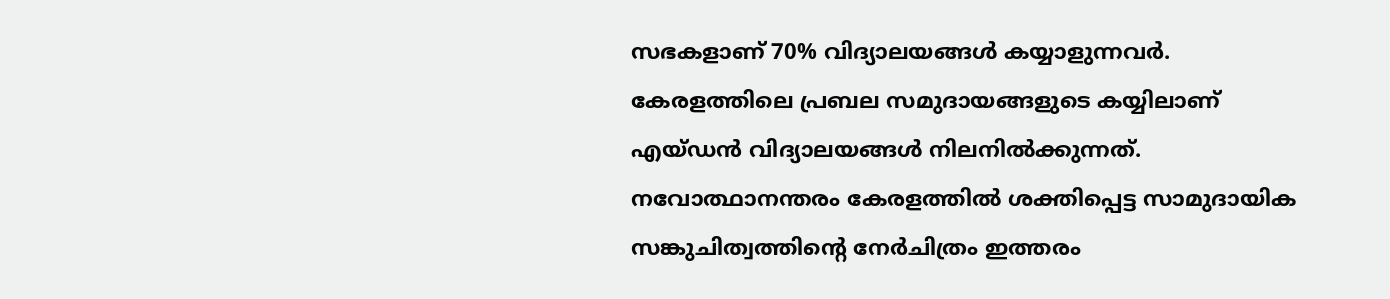സഭകളാണ് 70% വിദ്യാലയങ്ങൾ കയ്യാളുന്നവർ. കേരളത്തിലെ പ്രബല സമുദായങ്ങളുടെ കയ്യിലാണ് എയ്ഡൻ വിദ്യാലയങ്ങൾ നിലനിൽക്കുന്നത്. നവോത്ഥാനന്തരം കേരളത്തിൽ ശക്തിപ്പെട്ട സാമുദായിക സങ്കുചിത്വത്തിന്റെ നേർചിത്രം ഇത്തരം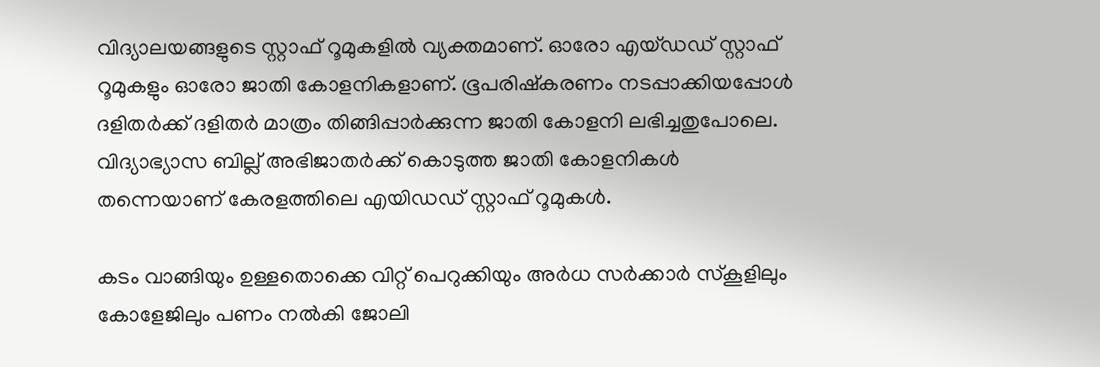വിദ്യാലയങ്ങളുടെ സ്റ്റാഫ് റൂമുകളിൽ വ്യക്തമാണ്. ഓരോ എയ്ഡഡ് സ്റ്റാഫ് റൂമുകളും ഓരോ ജാതി കോളനികളാണ്. ഭൂപരിഷ്കരണം നടപ്പാക്കിയപ്പോൾ ദളിതർക്ക് ദളിതർ മാത്രം തിങ്ങിപ്പാർക്കുന്ന ജാതി കോളനി ലഭിച്ചതുപോലെ. വിദ്യാഭ്യാസ ബില്ല് അഭിജാതർക്ക് കൊടുത്ത ജാതി കോളനികൾ തന്നെയാണ് കേരളത്തിലെ എയിഡഡ് സ്റ്റാഫ് റൂമുകൾ.

കടം വാങ്ങിയും ഉള്ളതൊക്കെ വിറ്റ് പെറുക്കിയും അർധ സർക്കാർ സ്‌കൂളിലും കോളേജിലും പണം നൽകി ജോലി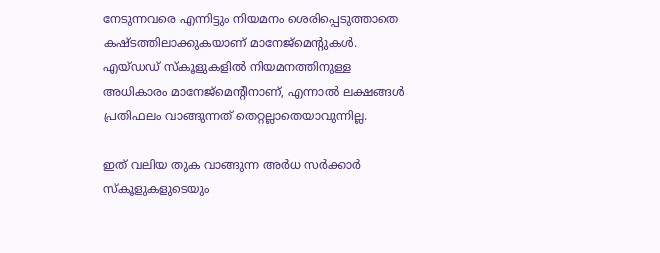നേടുന്നവരെ എന്നിട്ടും നിയമനം ശെരിപ്പെടുത്താതെ കഷ്ടത്തിലാക്കുകയാണ് മാനേജ്‌മെന്റുകൾ. എയ്ഡഡ് സ്കൂളുകളിൽ നിയമനത്തിനുള്ള അധികാരം മാനേജ്‌മെന്റിനാണ്, എന്നാൽ ലക്ഷങ്ങൾ പ്രതിഫലം വാങ്ങുന്നത് തെറ്റല്ലാതെയാവുന്നില്ല.

ഇത് വലിയ തുക വാങ്ങുന്ന അർധ സർക്കാർ സ്‌കൂളുകളുടെയും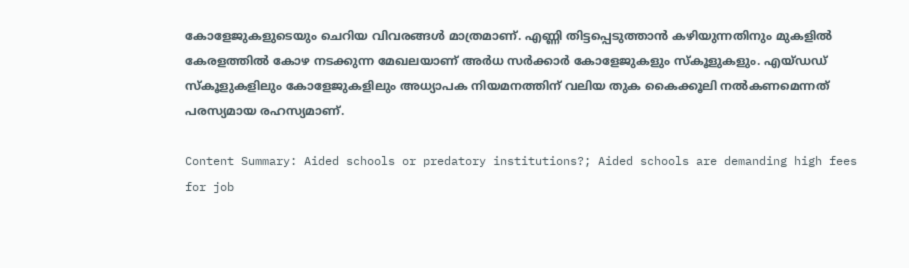കോളേജുകളുടെയും ചെറിയ വിവരങ്ങൾ മാത്രമാണ്. എണ്ണി തിട്ടപ്പെടുത്താൻ കഴിയുന്നതിനും മുകളിൽ കേരളത്തിൽ കോഴ നടക്കുന്ന മേഖലയാണ് അർധ സർക്കാർ കോളേജുകളും സ്‌കൂളുകളും. എയ്ഡഡ് സ്‌കൂളുകളിലും കോളേജുകളിലും അധ്യാപക നിയമനത്തിന് വലിയ തുക കൈക്കൂലി നൽകണമെന്നത് പരസ്യമായ രഹസ്യമാണ്.

Content Summary: Aided schools or predatory institutions?; Aided schools are demanding high fees for job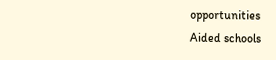opportunities
Aided schools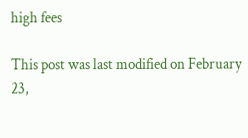high fees

This post was last modified on February 23,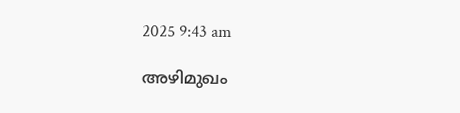2025 9:43 am

അഴിമുഖം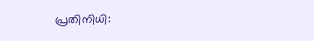പ്രതിനിധി: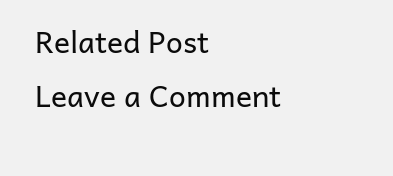Related Post
Leave a Comment